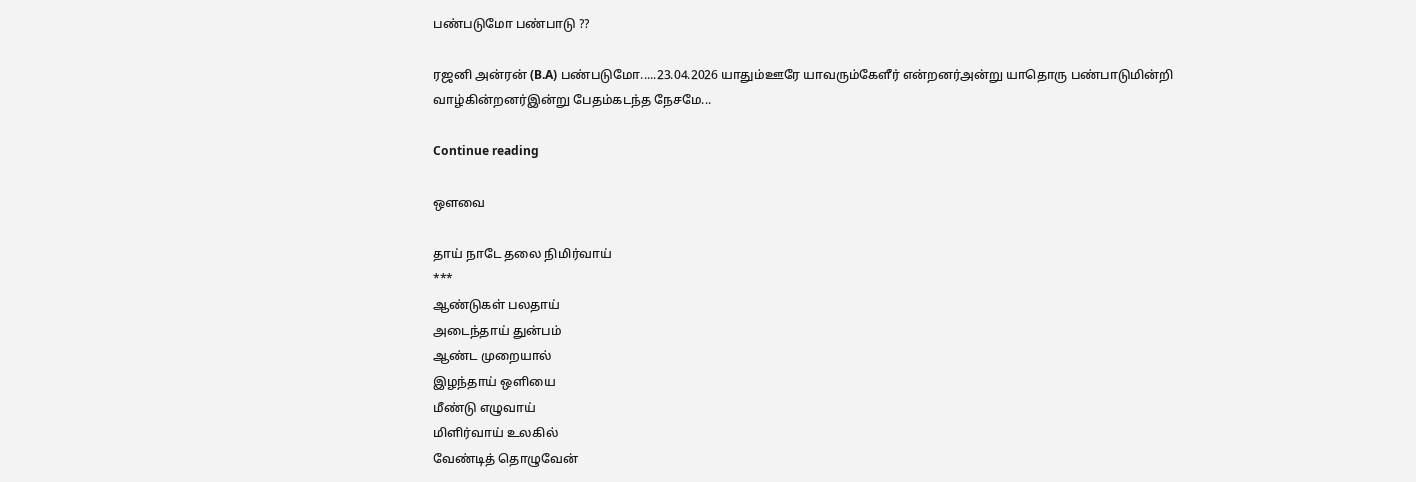பண்படுமோ பண்பாடு ??

ரஜனி அன்ரன் (B.A) பண்படுமோ.....23.04.2026 யாதும்ஊரே யாவரும்கேளீர் என்றனர்அன்று யாதொரு பண்பாடுமின்றி வாழ்கின்றனர்இன்று பேதம்கடந்த நேசமே...

Continue reading

ஔவை

தாய் நாடே தலை நிமிர்வாய்
***
ஆண்டுகள் பலதாய்
அடைந்தாய் துன்பம்
ஆண்ட முறையால்
இழந்தாய் ஒளியை
மீண்டு எழுவாய்
மிளிர்வாய் உலகில்
வேண்டித் தொழுவேன்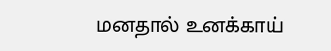மனதால் உனக்காய்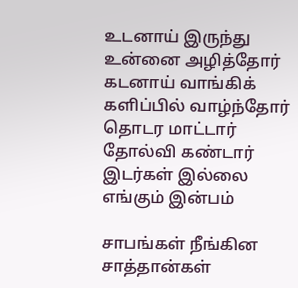உடனாய் இருந்து
உன்னை அழித்தோர்
கடனாய் வாங்கிக்
களிப்பில் வாழ்ந்தோர்
தொடர மாட்டார்
தோல்வி கண்டார்
இடர்கள் இல்லை
எங்கும் இன்பம்

சாபங்கள் நீங்கின
சாத்தான்கள்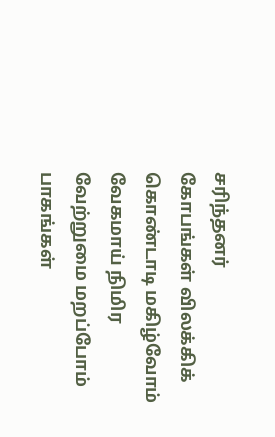சரிந்தனர்
கோபங்கள் விலக்கிக்
கொண்டாடி மகிழ்வோம்
வேகமாய் நிமிர
வேற்றுமை மறப்போம்
பாகங்கள்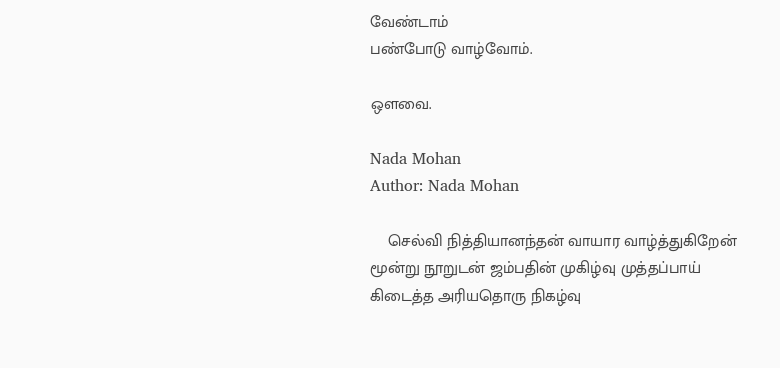வேண்டாம்
பண்போடு வாழ்வோம்.

ஒளவை.

Nada Mohan
Author: Nada Mohan

    செல்வி நித்தியானந்தன் வாயார வாழ்த்துகிறேன் மூன்று நூறுடன் ஜம்பதின் முகிழ்வு முத்தப்பாய் கிடைத்த அரியதொரு நிகழ்வு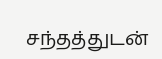சந்தத்துடன்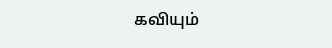கவியும்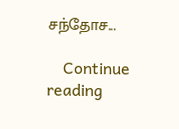சந்தோச...

    Continue reading